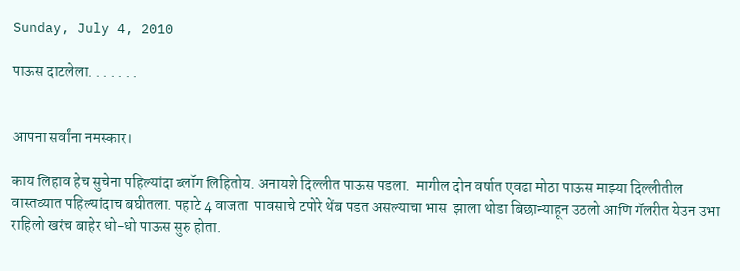Sunday, July 4, 2010

पाऊस दाटलेला. . . . . . .


आपना सर्वांना नमस्कार।

काय लिहाव हेच सुचेना पहिल्यांदा ब्लॉग लिहितोय. अनायशे दिल्लीत पाऊस पडला.  मागील दोन वर्षात एवढा मोठा पाऊस माझ्या दिल्लीतील वास्तव्यात पहिल्यांदाच बघीतला. पहाटे 4 वाजता  पावसाचे टपोरे थेंब पडत असल्याचा भास  झाला थोडा बिछान्याहून उठलो आणि गॅलरीत येउन उभा राहिलो खरंच बाहेर धो-धो पाऊस सुरु होता.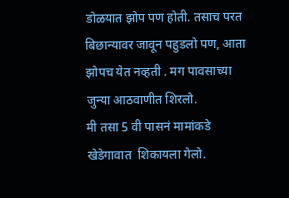डोळयात झोप पण होती. तसाच परत बिछान्यावर जावून पहुडलो पण, आता झोपच येत नव्हती . मग पावसाच्या  जुन्या आठवाणीत शिरलो.
मी तसा 5 वी पासनं मामांकडे खेडेगावात  शिकायला गेलो.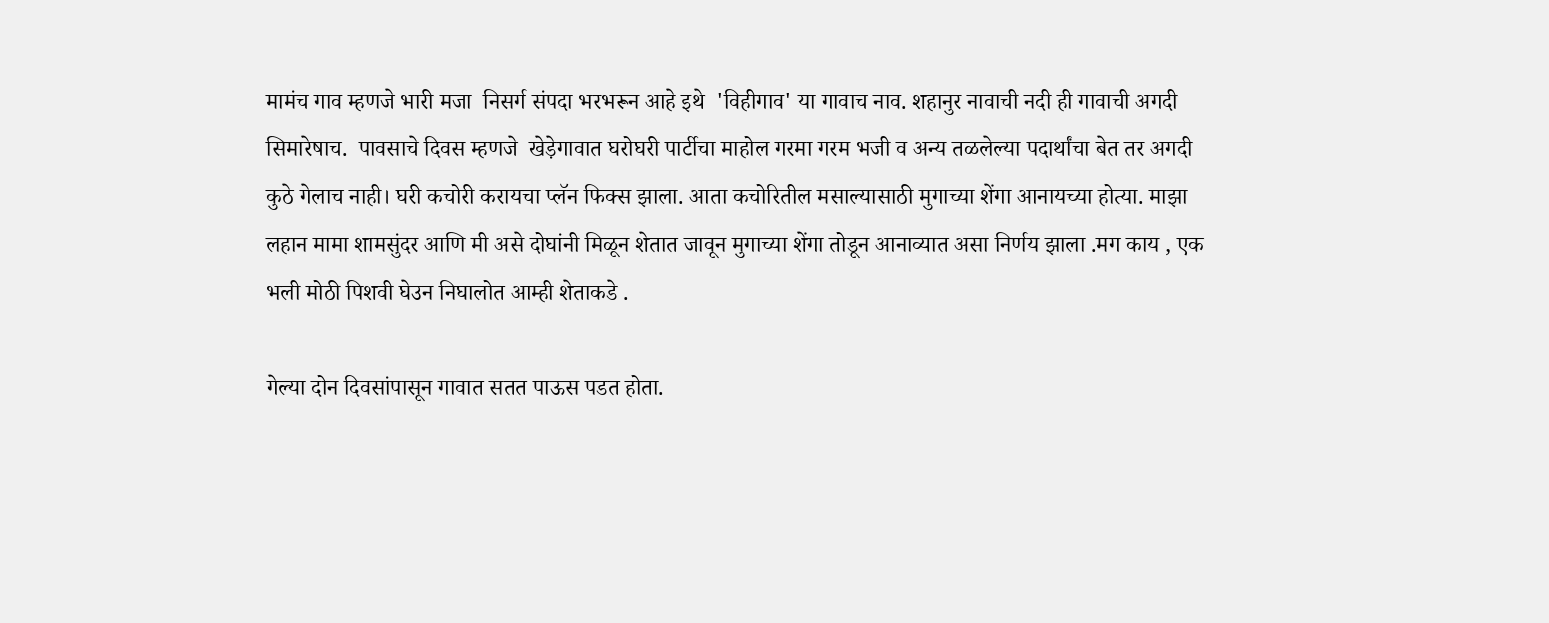मामंच गाव म्हणजे भारी मजा  निसर्ग संपदा भरभरून आहे इथे  'विहीगाव' या गावाच नाव. शहानुर नावाची नदी ही गावाची अगदी सिमारेषाच.  पावसाचे दिवस म्हणजे  खेड़ेगावात घरोघरी पार्टीचा माहोल गरमा गरम भजी व अन्य तळलेल्या पदार्थांचा बेत तर अगदी कुठे गेलाच नाही। घरी कचोरी करायचा प्लॅन फिक्स झाला. आता कचोरितील मसाल्यासाठी मुगाच्या शेंगा आनायच्या होत्या. माझा लहान मामा शामसुंदर आणि मी असे दोघांनी मिळून शेतात जावून मुगाच्या शेंगा तोडून आनाव्यात असा निर्णय झाला .मग काय , एक भली मोठी पिशवी घेउन निघालोत आम्ही शेताकडे .

गेल्या दोन दिवसांपासून गावात सतत पाऊस पडत होता.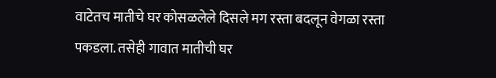वाटेतच मातीचे घर कोसळलेले दिसले मग रस्ता बदलून वेगळा रस्ता पकडला. तसेही गावात मातीची घर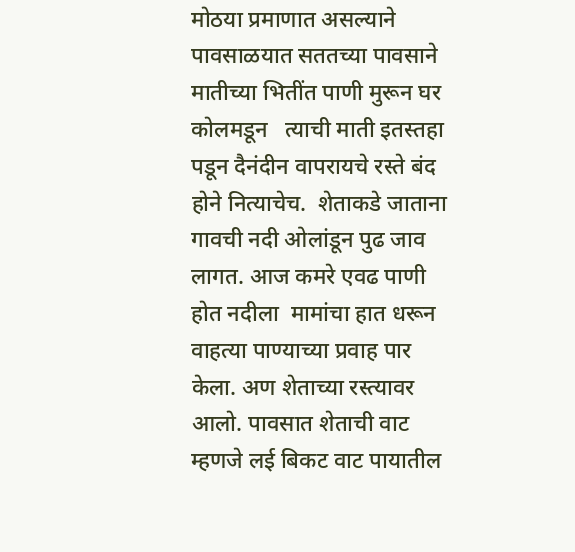मोठया प्रमाणात असल्याने पावसाळयात सततच्या पावसाने मातीच्या भितींत पाणी मुरून घर कोलमडून   त्याची माती इतस्तहा पडून दैनंदीन वापरायचे रस्ते बंद होने नित्याचेच.  शेताकडे जाताना  गावची नदी ओलांडून पुढ जाव लागत. आज कमरे एवढ पाणी होत नदीला  मामांचा हात धरून वाहत्या पाण्याच्या प्रवाह पार केला. अण शेताच्या रस्त्यावर आलो. पावसात शेताची वाट म्हणजे लई बिकट वाट पायातील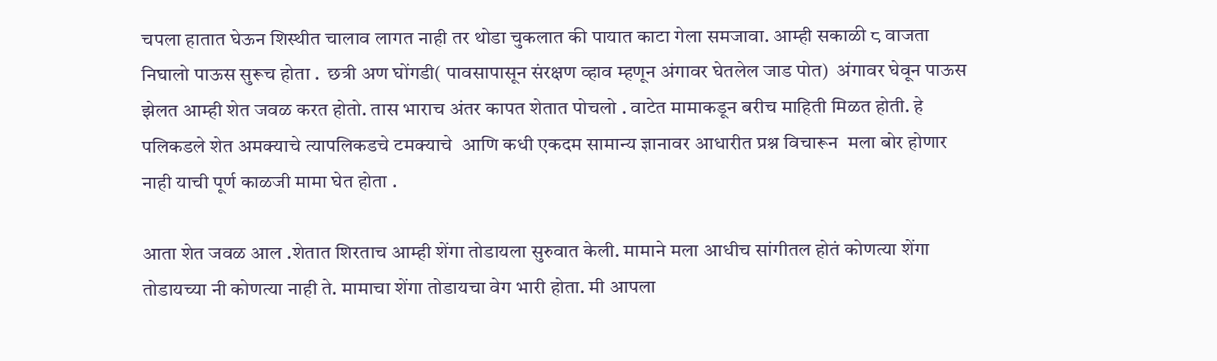चपला हातात घेऊन शिस्थीत चालाव लागत नाही तर थोडा चुकलात की पायात काटा गेला समजावा. आम्ही सकाळी ८ वाजता निघालो पाऊस सुरूच होता .  छत्री अण घोंगडी( पावसापासून संरक्षण व्हाव म्हणून अंगावर घेतलेल जाड पोत)  अंगावर घेवून पाऊस झेलत आम्ही शेत जवळ करत होतो. तास भाराच अंतर कापत शेतात पोचलो . वाटेत मामाकडून बरीच माहिती मिळत होती. हे पलिकडले शेत अमक्याचे त्यापलिकडचे टमक्याचे  आणि कधी एकदम सामान्य ज्ञानावर आधारीत प्रश्न विचारून  मला बोर होणार नाही याची पूर्ण काळजी मामा घेत होता .

आता शेत जवळ आल .शेतात शिरताच आम्ही शेंगा तोडायला सुरुवात केली. मामाने मला आधीच सांगीतल होतं कोणत्या शेंगा तोडायच्या नी कोणत्या नाही ते. मामाचा शेंगा तोडायचा वेग भारी होता. मी आपला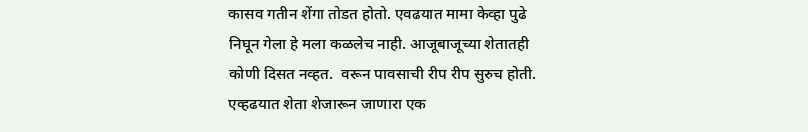कासव गतीन शेंगा तोडत होतो. एवढयात मामा केव्हा पुढे निघून गेला हे मला कळलेच नाही. आजूबाजूच्या शेतातही कोणी दिसत नव्हत.  वरून पावसाची रीप रीप सुरुच होती. एव्हढयात शेता शेजारून जाणारा एक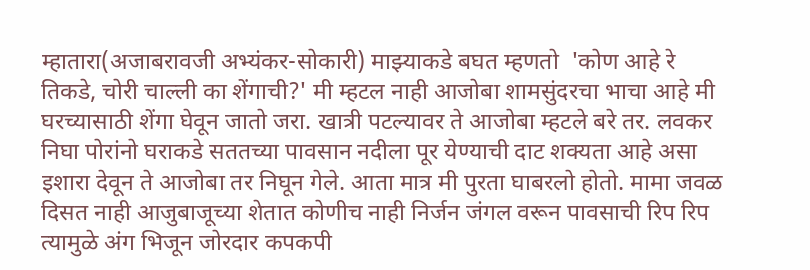म्हातारा(अजाबरावजी अभ्यंकर-सोकारी) माझ्याकडे बघत म्हणतो  'कोण आहे रे तिकडे, चोरी चाल्ली का शेंगाची?' मी म्हटल नाही आजोबा शामसुंदरचा भाचा आहे मी घरच्यासाठी शेंगा घेवून जातो जरा. खात्री पटल्यावर ते आजोबा म्हटले बरे तर. लवकर निघा पोरांनो घराकडे सततच्या पावसान नदीला पूर येण्याची दाट शक्यता आहे असा इशारा देवून ते आजोबा तर निघून गेले. आता मात्र मी पुरता घाबरलो होतो. मामा जवळ दिसत नाही आजुबाजूच्या शेतात कोणीच नाही निर्जन जंगल वरून पावसाची रिप रिप त्यामुळे अंग भिजून जोरदार कपकपी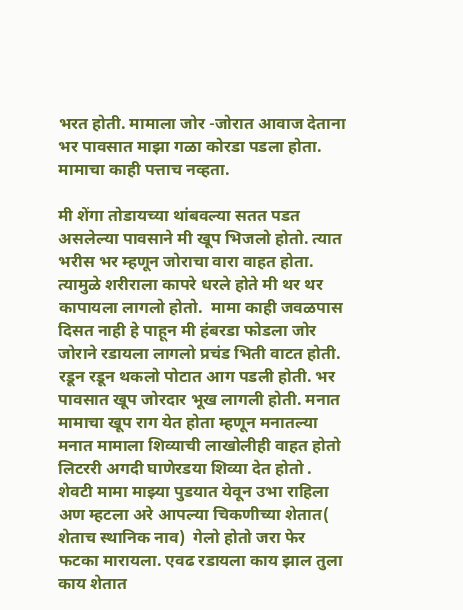भरत होती. मामाला जोर -जोरात आवाज देताना भर पावसात माझा गळा कोरडा पडला होता.  मामाचा काही पत्ताच नव्हता.

मी शेंगा तोडायच्या थांबवल्या सतत पडत असलेल्या पावसाने मी खूप भिजलो होतो. त्यात भरीस भर म्हणून जोराचा वारा वाहत होता. त्यामुळे शरीराला कापरे धरले होते मी थर थर कापायला लागलो होतो.  मामा काही जवळपास दिसत नाही हे पाहून मी हंबरडा फोडला जोर जोराने रडायला लागलो प्रचंड भिती वाटत होती. रडून रडून थकलो पोटात आग पडली होती. भर पावसात खूप जोरदार भूख लागली होती. मनात मामाचा खूप राग येत होता म्हणून मनातल्या मनात मामाला शिव्याची लाखोलीही वाहत होतो लिटररी अगदी घाणेरडया शिव्या देत होतो . शेवटी मामा माझ्या पुडयात येवून उभा राहिला अण म्हटला अरे आपल्या चिकणीच्या शेतात( शेताच स्थानिक नाव)  गेलो होतो जरा फेर फटका मारायला. एवढ रडायला काय झाल तुला काय शेतात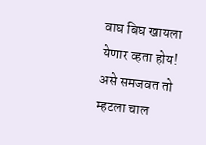वाघ बिघ खायला येणार व्हता होय! असे समजवत तो म्हटला चाल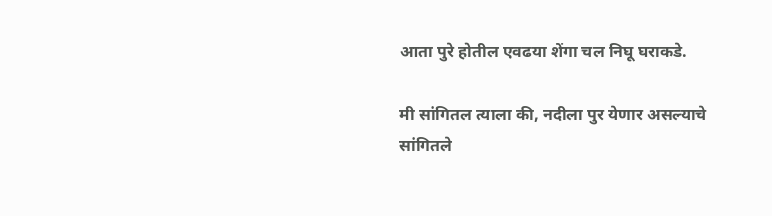आता पुरे होतील एवढया शेंगा चल निघू घराकडे.

मी सांगितल त्याला की, नदीला पुर येणार असल्याचे सांगितले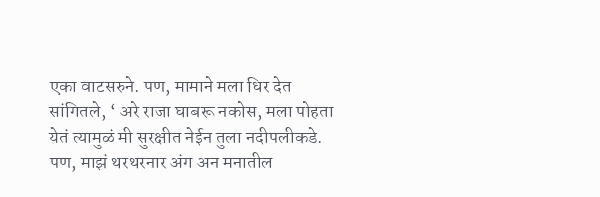एका वाटसरुने. पण, मामाने मला धिर देत सांगितले, ‘ अरे राजा घाबरू नकोस, मला पोहता येतं त्यामुळं मी सुरक्षीत नेईन तुला नदीपलीकडे. पण, माझं थरथरनार अंग अन मनातील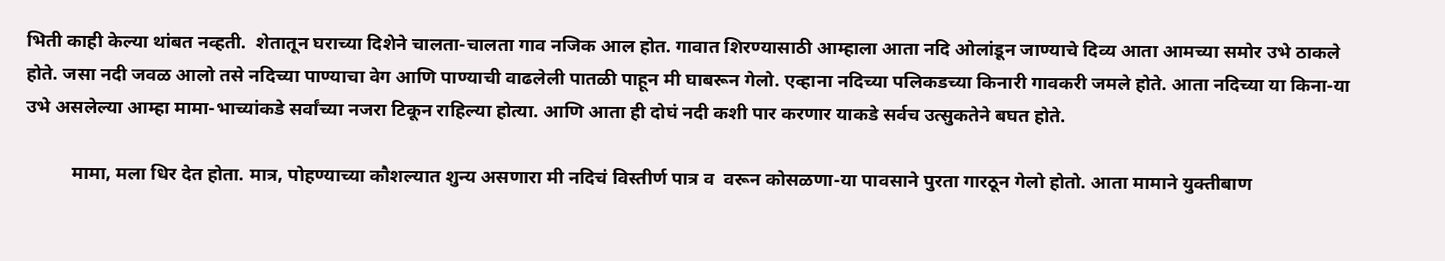भिती काही केल्या थांबत नव्हती.  शेतातून घराच्या दिशेने चालता-चालता गाव नजिक आल होत. गावात शिरण्यासाठी आम्हाला आता नदि ओलांडून जाण्याचे दिव्य आता आमच्या समोर उभे ठाकले होते. जसा नदी जवळ आलो तसे नदिच्या पाण्याचा वेग आणि पाण्याची वाढलेली पातळी पाहून मी घाबरून गेलो. एव्हाना नदिच्या पलिकडच्या किनारी गावकरी जमले होते. आता नदिच्या या किना-या उभे असलेल्या आम्हा मामा-भाच्यांकडे सर्वांच्या नजरा टिकून राहिल्या होत्या. आणि आता ही दोघं नदी कशी पार करणार याकडे सर्वच उत्सुकतेने बघत होते.

          मामा, मला धिर देत होता. मात्र, पोहण्याच्या कौशल्यात शुन्य असणारा मी नदिचं विस्तीर्ण पात्र व  वरून कोसळणा-या पावसाने पुरता गारठून गेलो होतो. आता मामाने युक्तीबाण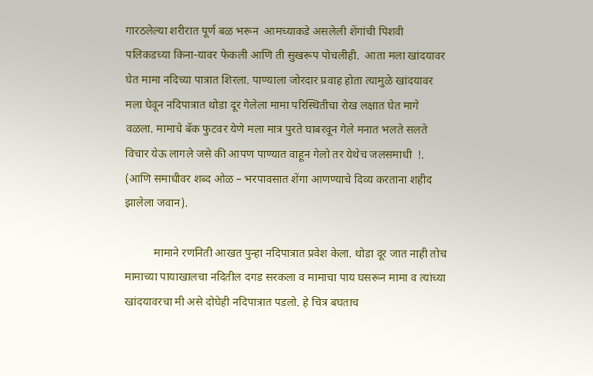गारठलेल्या शरीरात पूर्ण बळ भरून  आमच्याकडे असलेली शेंगांची पिशवी पलिकडच्या किना-यावर फेकली आणि ती सुखरूप पोचलीही.  आता मला खांदयावर घेत मामा नदिच्या पात्रात शिरला. पाण्याला जोरदार प्रवाह होता त्यामुळे खांदयावर मला घेवून नदिपात्रात थोडा दूर गेलेला मामा परिस्थितीचा रोख लक्षात घेत मागे वळला. मामाचे बॅक फुटवर येणे मला मात्र पुरते घाबरवून गेले मनात भलते सलते विचार येऊ लागले जसे की आपण पाण्यात वाहून गेलो तर येथेच जलसमाधी  !. (आणि समाधीवर शब्द ओळ – भरपावसात शेंगा आणण्याचे दिव्य करताना शहीद झालेला जवान).

          मामाने रणनिती आखत पुन्हा नदिपात्रात प्रवेश केला. थोडा दूर जात नाही तोच मामाच्या पायाखालचा नदितील दगड सरकला व मामाचा पाय घसरून मामा व त्यांच्या खांदयावरचा मी असे दोघेही नदिपात्रात पडलो. हे चित्र बघताच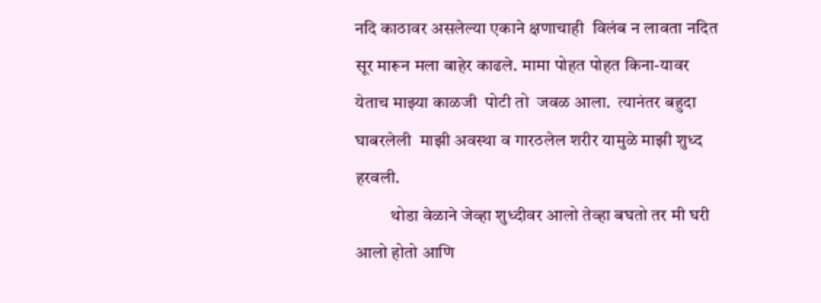नदि काठावर असलेल्या एकाने क्षणाचाही  विलंब न लावता नदित सूर मारून मला बाहेर काढले. मामा पोहत पोहत किना-यावर येताच माझ्या काळजी  पोटी तो  जवळ आला.  त्यानंतर बहुदा घाबरलेली  माझी अवस्था व गारठलेल शरीर यामुळे माझी शुध्द हरवली.
          थोडा वेळाने जेव्हा शुध्दीवर आलो तेव्हा बघतो तर मी घरी आलो होतो आणि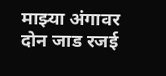माझ्या अंगावर दोन जाड रजई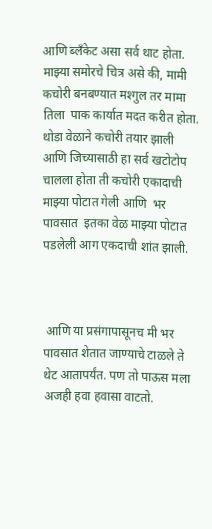आणि ब्लँकेट असा सर्व थाट होता. माझ्या समोरचे चित्र असे की, मामी कचोरी बनबण्यात मश्गुल तर मामा तिला  पाक कार्यात मदत करीत होता. थोडा वेळाने कचोरी तयार झाली आणि जिच्यासाठी हा सर्व खटोटोप चालला होता ती कचोरी एकादाची माझ्या पोटात गेली आणि  भर पावसात  इतका वेळ माझ्या पोटात पडलेली आग एकदाची शांत झाली.



 आणि या प्रसंगापासूनच मी भर पावसात शेतात जाण्याचे टाळले ते थेट आतापर्यंत. पण तो पाऊस मला अजही हवा हवासा वाटतो.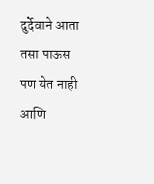दुर्देवाने आता तसा पाऊस पण येत नाही आणि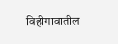विहीगावातील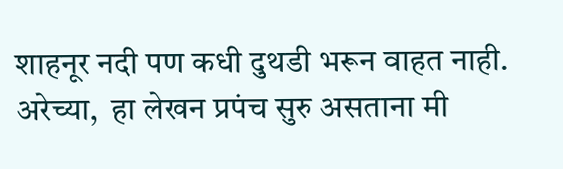शाहनूर नदी पण कधी दुथडी भरून वाहत नाही. अरेच्या,  हा लेखन प्रपंच सुरु असताना मी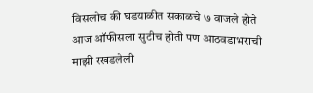विसलोच की घडयाळीत सकाळचे ७ वाजले होते आज ऑफीसला सुटीच होती पण आठवडाभराची माझी रखडलेली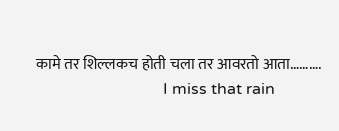कामे तर शिल्लकच होती चला तर आवरतो आता……….
                                I miss that rain